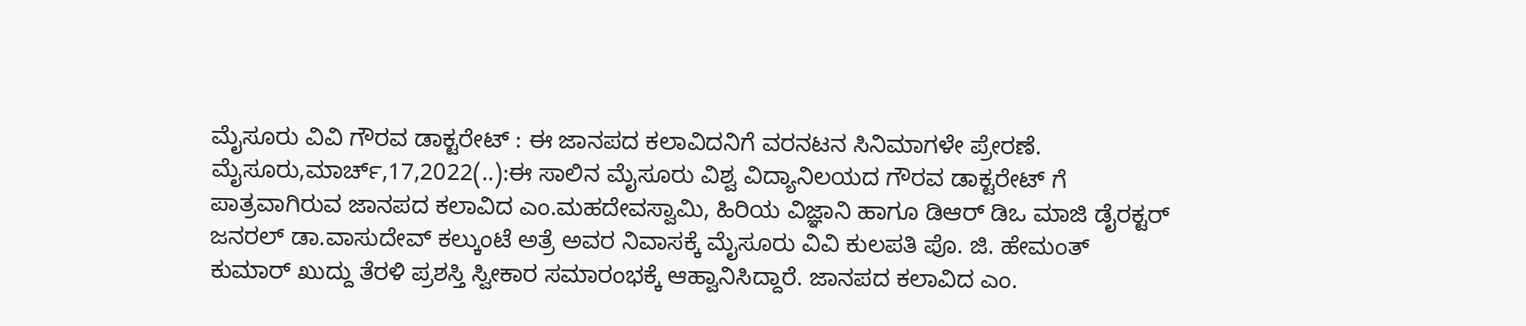ಮೈಸೂರು ವಿವಿ ಗೌರವ ಡಾಕ್ಟರೇಟ್ : ಈ ಜಾನಪದ ಕಲಾವಿದನಿಗೆ ವರನಟನ ಸಿನಿಮಾಗಳೇ ಪ್ರೇರಣೆ. ಮೈಸೂರು,ಮಾರ್ಚ್,17,2022(..):ಈ ಸಾಲಿನ ಮೈಸೂರು ವಿಶ್ವ ವಿದ್ಯಾನಿಲಯದ ಗೌರವ ಡಾಕ್ಟರೇಟ್ ಗೆ ಪಾತ್ರವಾಗಿರುವ ಜಾನಪದ ಕಲಾವಿದ ಎಂ.ಮಹದೇವಸ್ವಾಮಿ, ಹಿರಿಯ ವಿಜ್ಞಾನಿ ಹಾಗೂ ಡಿಆರ್ ಡಿಒ ಮಾಜಿ ಡೈರಕ್ಟರ್ ಜನರಲ್ ಡಾ.ವಾಸುದೇವ್ ಕಲ್ಕುಂಟೆ ಅತ್ರೆ ಅವರ ನಿವಾಸಕ್ಕೆ ಮೈಸೂರು ವಿವಿ ಕುಲಪತಿ ಪೊ. ಜಿ. ಹೇಮಂತ್ ಕುಮಾರ್ ಖುದ್ದು ತೆರಳಿ ಪ್ರಶಸ್ತಿ ಸ್ವೀಕಾರ ಸಮಾರಂಭಕ್ಕೆ ಆಹ್ವಾನಿಸಿದ್ದಾರೆ. ಜಾನಪದ ಕಲಾವಿದ ಎಂ.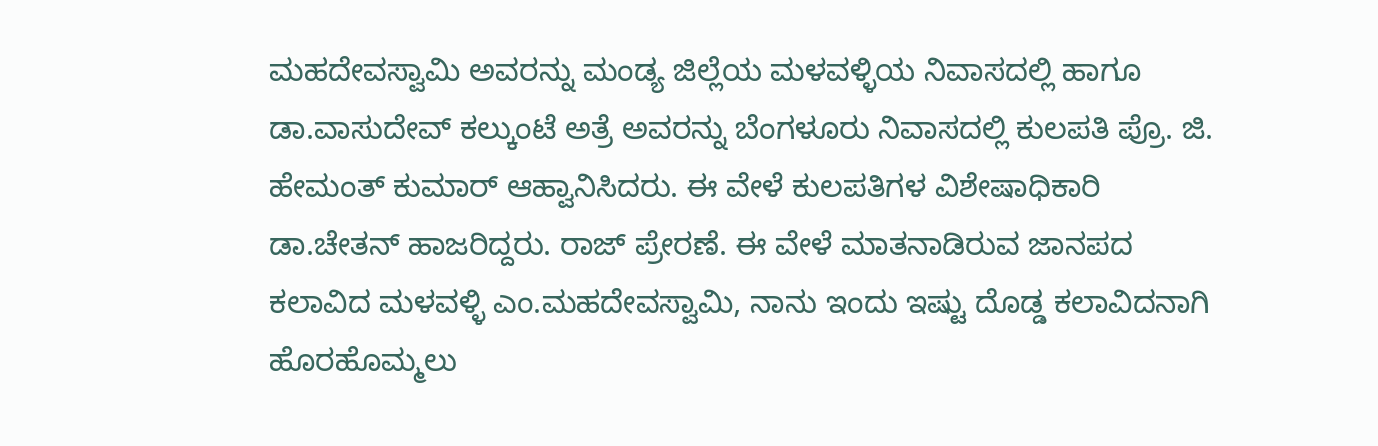ಮಹದೇವಸ್ವಾಮಿ ಅವರನ್ನು ಮಂಡ್ಯ ಜಿಲ್ಲೆಯ ಮಳವಳ್ಳಿಯ ನಿವಾಸದಲ್ಲಿ ಹಾಗೂ ಡಾ.ವಾಸುದೇವ್ ಕಲ್ಕುಂಟೆ ಅತ್ರೆ ಅವರನ್ನು ಬೆಂಗಳೂರು ನಿವಾಸದಲ್ಲಿ ಕುಲಪತಿ ಪ್ರೊ. ಜಿ. ಹೇಮಂತ್ ಕುಮಾರ್ ಆಹ್ವಾನಿಸಿದರು. ಈ ವೇಳೆ ಕುಲಪತಿಗಳ ವಿಶೇಷಾಧಿಕಾರಿ ಡಾ.ಚೇತನ್ ಹಾಜರಿದ್ದರು. ರಾಜ್ ಪ್ರೇರಣೆ. ಈ ವೇಳೆ ಮಾತನಾಡಿರುವ ಜಾನಪದ ಕಲಾವಿದ ಮಳವಳ್ಳಿ ಎಂ.ಮಹದೇವಸ್ವಾಮಿ, ನಾನು ಇಂದು ಇಷ್ಟು ದೊಡ್ಡ ಕಲಾವಿದನಾಗಿ ಹೊರಹೊಮ್ಮಲು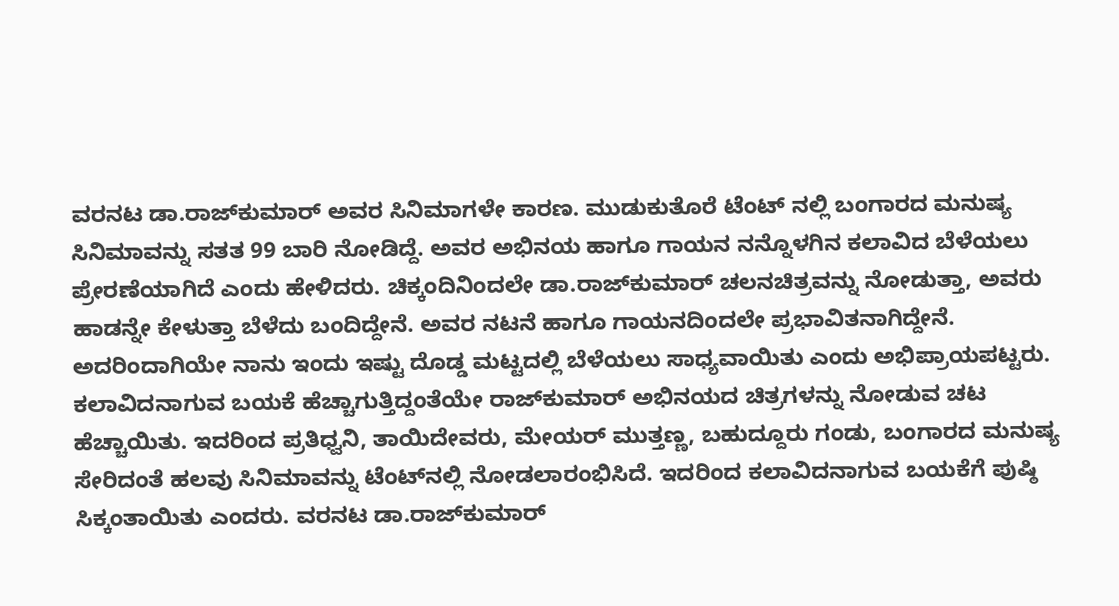ವರನಟ ಡಾ.ರಾಜ್‍ಕುಮಾರ್ ಅವರ ಸಿನಿಮಾಗಳೇ ಕಾರಣ. ಮುಡುಕುತೊರೆ ಟೆಂಟ್‍ ನಲ್ಲಿ ಬಂಗಾರದ ಮನುಷ್ಯ ಸಿನಿಮಾವನ್ನು ಸತತ 99 ಬಾರಿ ನೋಡಿದ್ದೆ. ಅವರ ಅಭಿನಯ ಹಾಗೂ ಗಾಯನ ನನ್ನೊಳಗಿನ ಕಲಾವಿದ ಬೆಳೆಯಲು ಪ್ರೇರಣೆಯಾಗಿದೆ ಎಂದು ಹೇಳಿದರು. ಚಿಕ್ಕಂದಿನಿಂದಲೇ ಡಾ.ರಾಜ್‍ಕುಮಾರ್ ಚಲನಚಿತ್ರವನ್ನು ನೋಡುತ್ತಾ, ಅವರು ಹಾಡನ್ನೇ ಕೇಳುತ್ತಾ ಬೆಳೆದು ಬಂದಿದ್ದೇನೆ. ಅವರ ನಟನೆ ಹಾಗೂ ಗಾಯನದಿಂದಲೇ ಪ್ರಭಾವಿತನಾಗಿದ್ದೇನೆ. ಅದರಿಂದಾಗಿಯೇ ನಾನು ಇಂದು ಇಷ್ಟು ದೊಡ್ಡ ಮಟ್ಟದಲ್ಲಿ ಬೆಳೆಯಲು ಸಾಧ್ಯವಾಯಿತು ಎಂದು ಅಭಿಪ್ರಾಯಪಟ್ಟರು. ಕಲಾವಿದನಾಗುವ ಬಯಕೆ ಹೆಚ್ಚಾಗುತ್ತಿದ್ದಂತೆಯೇ ರಾಜ್‍ಕುಮಾರ್ ಅಭಿನಯದ ಚಿತ್ರಗಳನ್ನು ನೋಡುವ ಚಟ ಹೆಚ್ಚಾಯಿತು. ಇದರಿಂದ ಪ್ರತಿಧ್ವನಿ, ತಾಯಿದೇವರು, ಮೇಯರ್ ಮುತ್ತಣ್ಣ, ಬಹುದ್ದೂರು ಗಂಡು, ಬಂಗಾರದ ಮನುಷ್ಯ ಸೇರಿದಂತೆ ಹಲವು ಸಿನಿಮಾವನ್ನು ಟೆಂಟ್‍ನಲ್ಲಿ ನೋಡಲಾರಂಭಿಸಿದೆ. ಇದರಿಂದ ಕಲಾವಿದನಾಗುವ ಬಯಕೆಗೆ ಪುಷ್ಠಿ ಸಿಕ್ಕಂತಾಯಿತು ಎಂದರು. ವರನಟ ಡಾ.ರಾಜ್‍ಕುಮಾರ್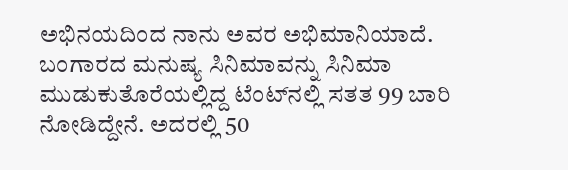ಅಭಿನಯದಿಂದ ನಾನು ಅವರ ಅಭಿಮಾನಿಯಾದೆ. ಬಂಗಾರದ ಮನುಷ್ಯ ಸಿನಿಮಾವನ್ನು ಸಿನಿಮಾ ಮುಡುಕುತೊರೆಯಲ್ಲಿದ್ದ ಟೆಂಟ್‍ನಲ್ಲಿ ಸತತ 99 ಬಾರಿ ನೋಡಿದ್ದೇನೆ. ಅದರಲ್ಲಿ 50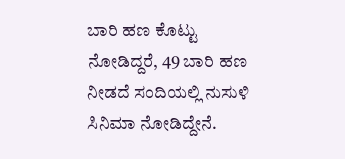ಬಾರಿ ಹಣ ಕೊಟ್ಟು ನೋಡಿದ್ದರೆ, 49 ಬಾರಿ ಹಣ ನೀಡದೆ ಸಂದಿಯಲ್ಲಿ ನುಸುಳಿ ಸಿನಿಮಾ ನೋಡಿದ್ದೇನೆ.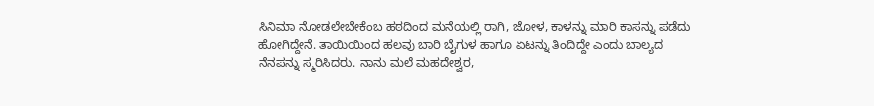ಸಿನಿಮಾ ನೋಡಲೇಬೇಕೆಂಬ ಹಠದಿಂದ ಮನೆಯಲ್ಲಿ ರಾಗಿ, ಜೋಳ, ಕಾಳನ್ನು ಮಾರಿ ಕಾಸನ್ನು ಪಡೆದು ಹೋಗಿದ್ದೇನೆ. ತಾಯಿಯಿಂದ ಹಲವು ಬಾರಿ ಬೈಗುಳ ಹಾಗೂ ಏಟನ್ನು ತಿಂದಿದ್ದೇ ಎಂದು ಬಾಲ್ಯದ ನೆನಪನ್ನು ಸ್ಮರಿಸಿದರು. ನಾನು ಮಲೆ ಮಹದೇಶ್ವರ,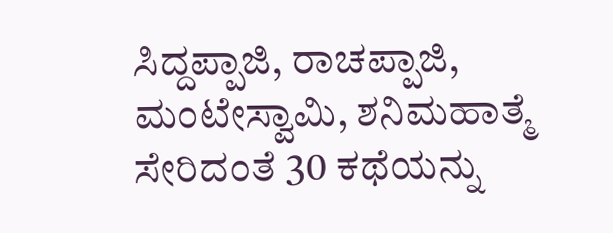ಸಿದ್ದಪ್ಪಾಜಿ, ರಾಚಪ್ಪಾಜಿ, ಮಂಟೇಸ್ವಾಮಿ, ಶನಿಮಹಾತ್ಮೆ ಸೇರಿದಂತೆ 30 ಕಥೆಯನ್ನು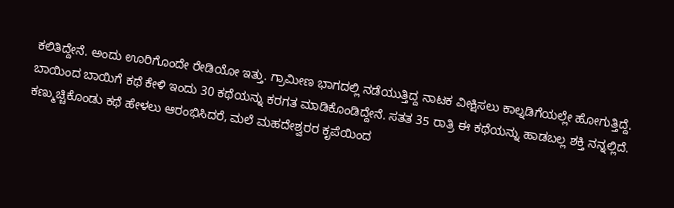ಕಲಿತಿದ್ದೇನೆ. ಅಂದು ಊರಿಗೊಂದೇ ರೇಡಿಯೋ ಇತ್ತು. ಗ್ರಾಮೀಣ ಭಾಗದಲ್ಲಿ ನಡೆಯುತ್ತಿದ್ದ ನಾಟಕ ವೀಕ್ಷಿಸಲು ಕಾಲ್ನಡಿಗೆಯಲ್ಲೇ ಹೋಗುತ್ತಿದ್ದೆ. ಬಾಯಿಂದ ಬಾಯಿಗೆ ಕಥೆ ಕೇಳಿ ಇಂದು 30 ಕಥೆಯನ್ನು ಕರಗತ ಮಾಡಿಕೊಂಡಿದ್ದೇನೆ. ಸತತ 35 ರಾತ್ರಿ ಈ ಕಥೆಯನ್ನು ಹಾಡಬಲ್ಲ ಶಕ್ತಿ ನನ್ನಲ್ಲಿದೆ. ಕಣ್ಮುಚ್ಚಿಕೊಂಡು ಕಥೆ ಹೇಳಲು ಆರಂಭಿಸಿದರೆ, ಮಲೆ ಮಹದೇಶ್ವರರ ಕೃಪೆಯಿಂದ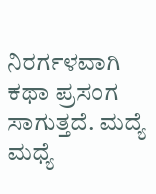ನಿರರ್ಗಳವಾಗಿ ಕಥಾ ಪ್ರಸಂಗ ಸಾಗುತ್ತದೆ. ಮದ್ಯೆ ಮಧ್ಯೆ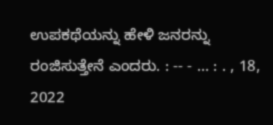ಉಪಕಥೆಯನ್ನು ಹೇಳಿ ಜನರನ್ನು ರಂಜಿಸುತ್ತೇನೆ ಎಂದರು. : -- - … : . , 18, 2022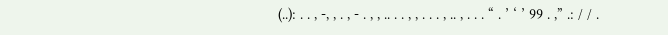(..): . . , -, , . , - . , , .. . . , , . . . , .. , . . . “ . ’ ‘ ’ 99 . ,” .: / / .